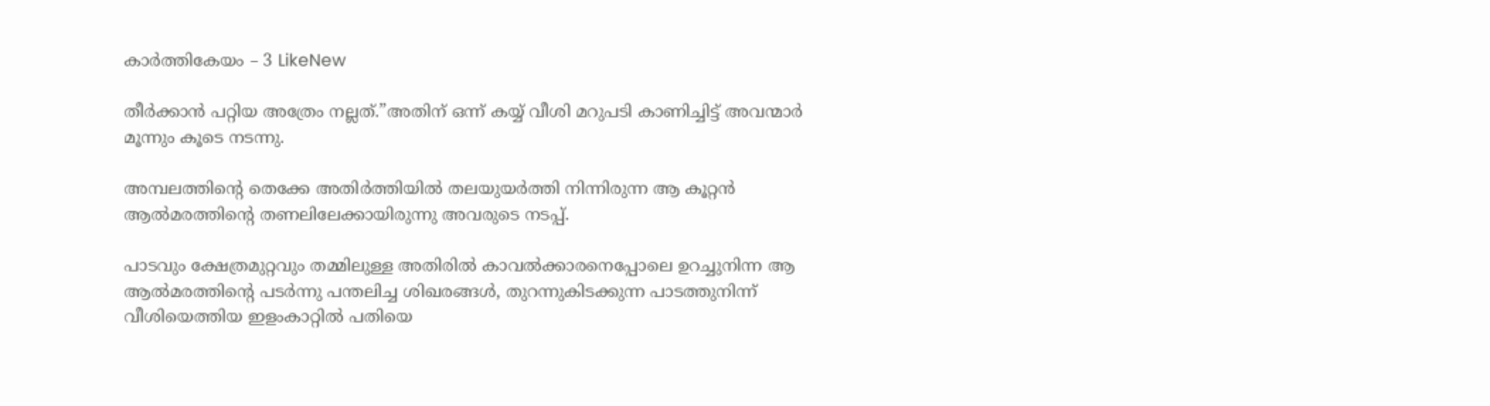കാർത്തികേയം – 3 LikeNew

തീർക്കാൻ പറ്റിയ അത്രേം നല്ലത്.”അതിന് ഒന്ന് കയ്യ് വീശി മറുപടി കാണിച്ചിട്ട് അവന്മാർ മൂന്നും കൂടെ നടന്നു.

അമ്പലത്തിന്റെ തെക്കേ അതിർത്തിയിൽ തലയുയർത്തി നിന്നിരുന്ന ആ കൂറ്റൻ ആൽമരത്തിന്റെ തണലിലേക്കായിരുന്നു അവരുടെ നടപ്പ്.

പാടവും ക്ഷേത്രമുറ്റവും തമ്മിലുള്ള അതിരിൽ കാവൽക്കാരനെപ്പോലെ ഉറച്ചുനിന്ന ആ ആൽമരത്തിന്റെ പടർന്നു പന്തലിച്ച ശിഖരങ്ങൾ, തുറന്നുകിടക്കുന്ന പാടത്തുനിന്ന് വീശിയെത്തിയ ഇളംകാറ്റിൽ പതിയെ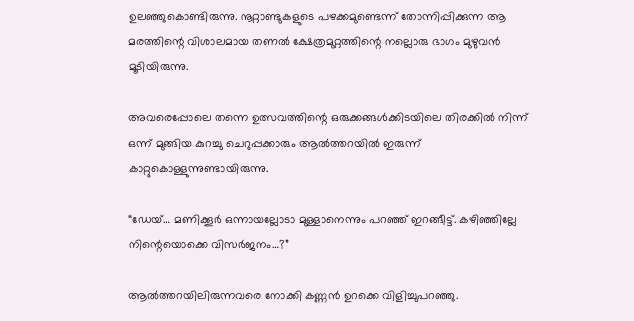ഉലഞ്ഞുകൊണ്ടിരുന്നു. നൂറ്റാണ്ടുകളുടെ പഴക്കമുണ്ടെന്ന് തോന്നിപ്പിക്കുന്ന ആ മരത്തിന്റെ വിശാലമായ തണൽ ക്ഷേത്രമുറ്റത്തിന്റെ നല്ലൊരു ഭാഗം മുഴുവൻ മൂടിയിരുന്നു.

അവരെപ്പോലെ തന്നെ ഉത്സവത്തിന്റെ ഒരുക്കങ്ങൾക്കിടയിലെ തിരക്കിൽ നിന്ന് ഒന്ന് മുങ്ങിയ കുറച്ചു ചെറുപ്പക്കാരും ആൽത്തറയിൽ ഇരുന്ന് കാറ്റുകൊള്ളുന്നുണ്ടായിരുന്നു.

“ഡേയ്… മണിക്കൂർ ഒന്നായല്ലോടാ മുള്ളാനെന്നും പറഞ്ഞ് ഇറങ്ങീട്ട്. കഴിഞ്ഞില്ലേ നിന്റെയൊക്കെ വിസർജനം…?”

ആൽത്തറയിലിരുന്നവരെ നോക്കി കണ്ണൻ ഉറക്കെ വിളിച്ചുപറഞ്ഞു.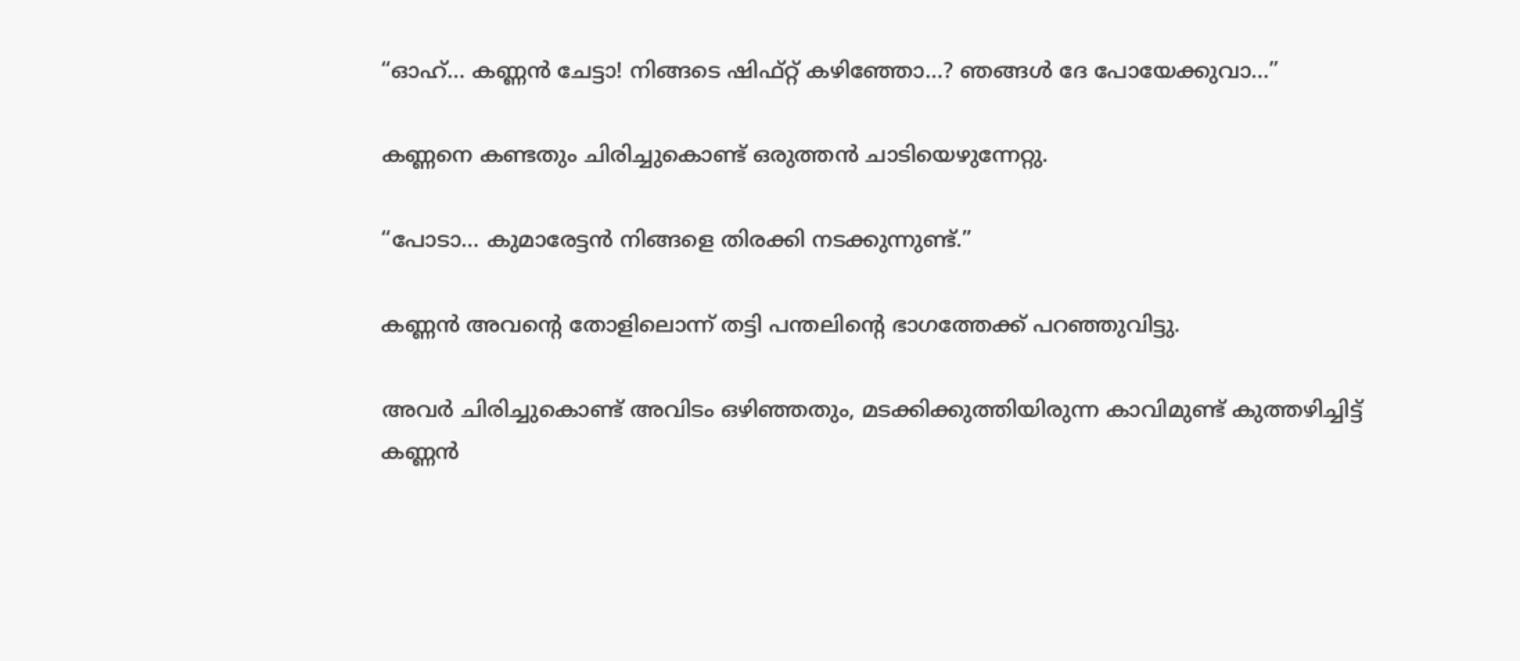“ഓഹ്… കണ്ണൻ ചേട്ടാ! നിങ്ങടെ ഷിഫ്റ്റ് കഴിഞ്ഞോ…? ഞങ്ങൾ ദേ പോയേക്കുവാ…”

കണ്ണനെ കണ്ടതും ചിരിച്ചുകൊണ്ട് ഒരുത്തൻ ചാടിയെഴുന്നേറ്റു.

“പോടാ… കുമാരേട്ടൻ നിങ്ങളെ തിരക്കി നടക്കുന്നുണ്ട്.”

കണ്ണൻ അവന്റെ തോളിലൊന്ന് തട്ടി പന്തലിന്റെ ഭാഗത്തേക്ക് പറഞ്ഞുവിട്ടു.

അവർ ചിരിച്ചുകൊണ്ട് അവിടം ഒഴിഞ്ഞതും, മടക്കിക്കുത്തിയിരുന്ന കാവിമുണ്ട് കുത്തഴിച്ചിട്ട് കണ്ണൻ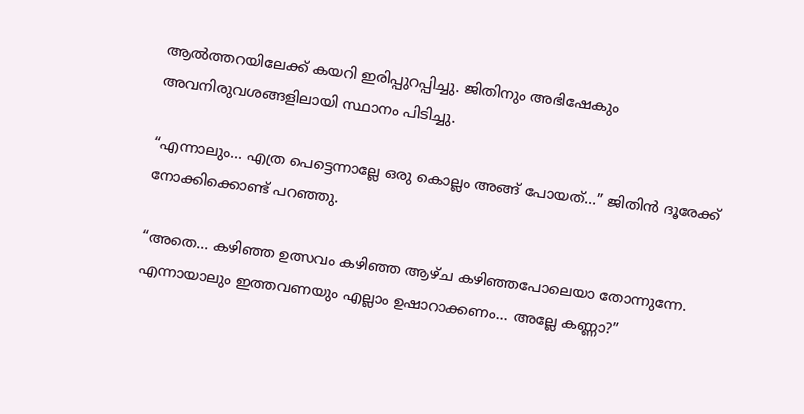ആൽത്തറയിലേക്ക് കയറി ഇരിപ്പുറപ്പിച്ചു. ജിതിനും അഭിഷേകും അവനിരുവശങ്ങളിലായി സ്ഥാനം പിടിച്ചു.

“എന്നാലും… എത്ര പെട്ടെന്നാല്ലേ ഒരു കൊല്ലം അങ്ങ് പോയത്…” ജിതിൻ ദൂരേക്ക് നോക്കിക്കൊണ്ട് പറഞ്ഞു.

“അതെ… കഴിഞ്ഞ ഉത്സവം കഴിഞ്ഞ ആഴ്ച കഴിഞ്ഞപോലെയാ തോന്നുന്നേ. എന്നായാലും ഇത്തവണയും എല്ലാം ഉഷാറാക്കണം… അല്ലേ കണ്ണാ?”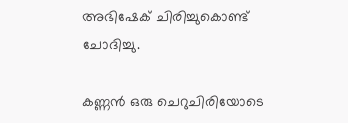അഭിഷേക് ചിരിച്ചുകൊണ്ട് ചോദിച്ചു.

കണ്ണൻ ഒരു ചെറുചിരിയോടെ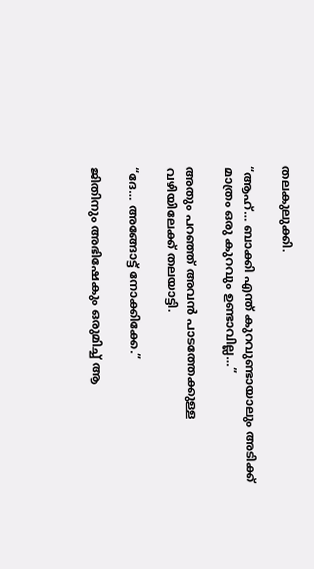തലകുലുക്കി.

“ആഹ്… ബാക്കി എന്ത് കുറവുണ്ടായാലും അടിക്ക് മാത്രം ഒരു കുറവും ഉണ്ടാവില്ല…”

അതും പറഞ്ഞ് അവൻ പാടത്തേക്കുള്ള വഴിയിലേക്ക് തലയാട്ടി.

“ദേ… അങ്ങോട്ട് നോക്കിക്കേ.”

ജിതിനും അഭിഷേകും ഒരുമിച്ച് ആ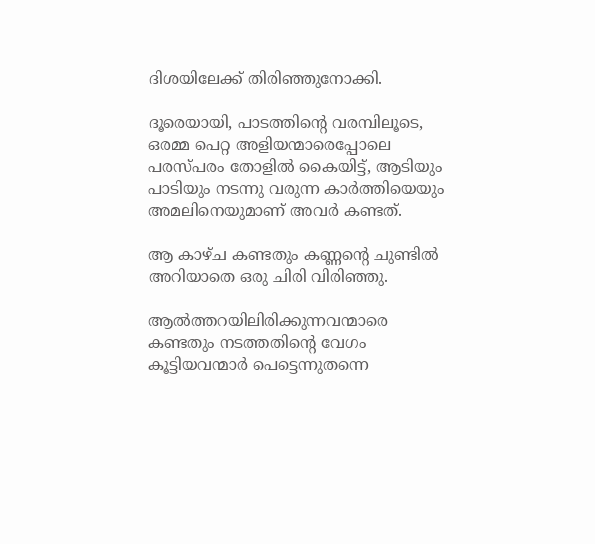ദിശയിലേക്ക് തിരിഞ്ഞുനോക്കി.

ദൂരെയായി, പാടത്തിന്റെ വരമ്പിലൂടെ, ഒരമ്മ പെറ്റ അളിയന്മാരെപ്പോലെ പരസ്പരം തോളിൽ കൈയിട്ട്, ആടിയും പാടിയും നടന്നു വരുന്ന കാർത്തിയെയും അമലിനെയുമാണ് അവർ കണ്ടത്.

ആ കാഴ്ച കണ്ടതും കണ്ണന്റെ ചുണ്ടിൽ അറിയാതെ ഒരു ചിരി വിരിഞ്ഞു.

ആൽത്തറയിലിരിക്കുന്നവന്മാരെ കണ്ടതും നടത്തതിന്റെ വേഗം കൂട്ടിയവന്മാർ പെട്ടെന്നുതന്നെ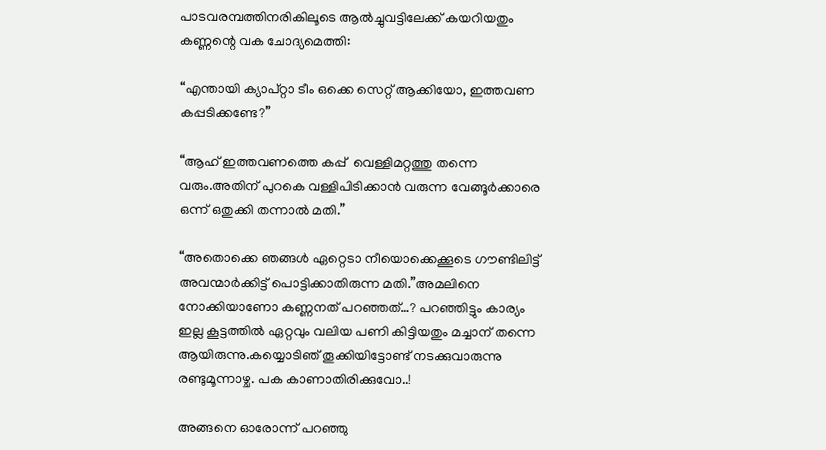പാടവരമ്പത്തിനരികിലൂടെ ആൽച്ചുവട്ടിലേക്ക് കയറിയതും കണ്ണന്റെ വക ചോദ്യമെത്തി:

“എന്തായി ക്യാപ്റ്റാ ടീം ഒക്കെ സെറ്റ് ആക്കിയോ, ഇത്തവണ കപ്പടിക്കണ്ടേ?”

“ആഹ് ഇത്തവണത്തെ കപ്പ്‌  വെള്ളിമറ്റത്തു തന്നെ വരും.അതിന് പുറകെ വള്ളിപിടിക്കാൻ വരുന്ന വേങ്ങൂർക്കാരെ ഒന്ന് ഒതുക്കി തന്നാൽ മതി.”

“അതൊക്കെ ഞങ്ങൾ ഏറ്റെടാ നീയൊക്കെക്കൂടെ ഗൗണ്ടിലിട്ട് അവന്മാർക്കിട്ട് പൊട്ടിക്കാതിരുന്ന മതി.”അമലിനെ നോക്കിയാണോ കണ്ണനത് പറഞ്ഞത്…? പറഞ്ഞിട്ടും കാര്യം ഇല്ല കൂട്ടത്തിൽ ഏറ്റവും വലിയ പണി കിട്ടിയതും മച്ചാന് തന്നെ ആയിരുന്നു.കയ്യൊടിഞ് തൂക്കിയിട്ടോണ്ട് നടക്കുവാരുന്നു രണ്ടുമൂന്നാഴ്ച. പക കാണാതിരിക്കുവോ..!

അങ്ങനെ ഓരോന്ന് പറഞ്ഞു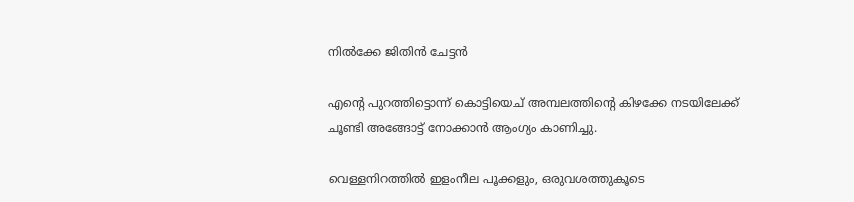നിൽക്കേ ജിതിൻ ചേട്ടൻ

എന്റെ പുറത്തിട്ടൊന്ന് കൊട്ടിയെച് അമ്പലത്തിന്റെ കിഴക്കേ നടയിലേക്ക് ചൂണ്ടി അങ്ങോട്ട് നോക്കാൻ ആംഗ്യം കാണിച്ചു.

വെള്ളനിറത്തിൽ ഇളംനീല പൂക്കളും, ഒരുവശത്തുകൂടെ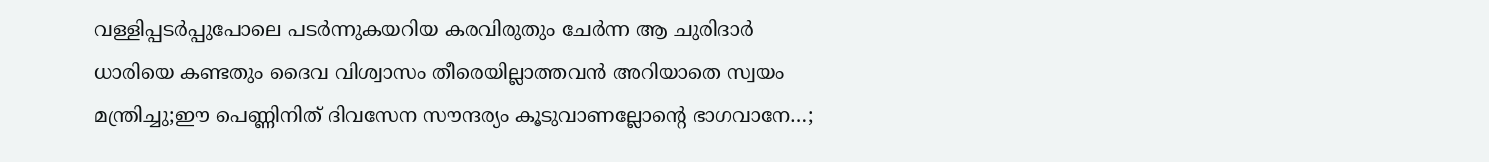വള്ളിപ്പടർപ്പുപോലെ പടർന്നുകയറിയ കരവിരുതും ചേർന്ന ആ ചുരിദാർ ധാരിയെ കണ്ടതും ദൈവ വിശ്വാസം തീരെയില്ലാത്തവൻ അറിയാതെ സ്വയം മന്ത്രിച്ചു;ഈ പെണ്ണിനിത് ദിവസേന സൗന്ദര്യം കൂടുവാണല്ലോന്റെ ഭാഗവാനേ…;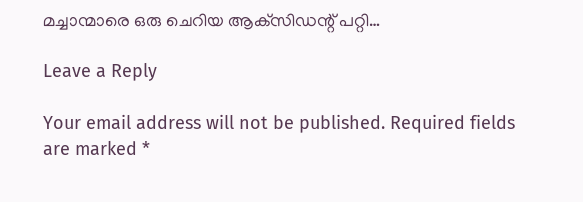മച്ചാന്മാരെ ഒരു ചെറിയ ആക്‌സിഡന്റ് പറ്റി…

Leave a Reply

Your email address will not be published. Required fields are marked *